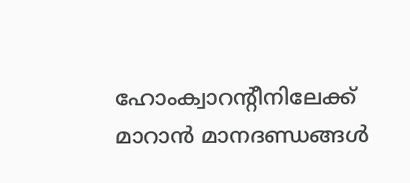ഹോംക്വാറന്റീനിലേക്ക് മാറാന്‍ മാനദണ്ഡങ്ങള്‍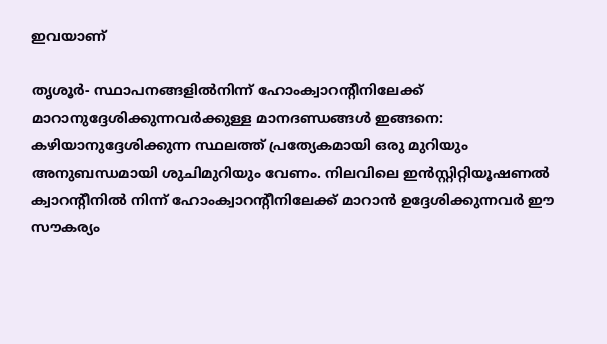ഇവയാണ്

തൃശൂര്‍- സ്ഥാപനങ്ങളില്‍നിന്ന് ഹോംക്വാറന്റീനിലേക്ക് മാറാനുദ്ദേശിക്കുന്നവര്‍ക്കുള്ള മാനദണ്ഡങ്ങള്‍ ഇങ്ങനെ:
കഴിയാനുദ്ദേശിക്കുന്ന സ്ഥലത്ത് പ്രത്യേകമായി ഒരു മുറിയും അനുബന്ധമായി ശുചിമുറിയും വേണം. നിലവിലെ ഇന്‍സ്റ്റിറ്റിയൂഷണല്‍ ക്വാറന്റീനില്‍ നിന്ന് ഹോംക്വാറന്റീനിലേക്ക് മാറാന്‍ ഉദ്ദേശിക്കുന്നവര്‍ ഈ സൗകര്യം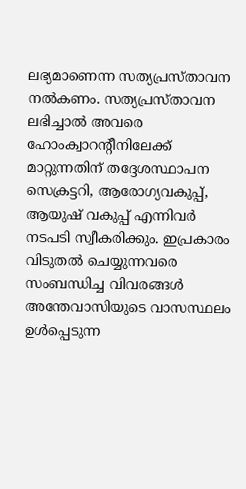ലഭ്യമാണെന്ന സത്യപ്രസ്താവന നല്‍കണം. സത്യപ്രസ്താവന ലഭിച്ചാല്‍ അവരെ ഹോംക്വാറന്റീനിലേക്ക് മാറ്റുന്നതിന് തദ്ദേശസ്ഥാപന സെക്രട്ടറി, ആരോഗ്യവകുപ്പ്, ആയുഷ് വകുപ്പ് എന്നിവര്‍ നടപടി സ്വീകരിക്കും. ഇപ്രകാരം വിടുതല്‍ ചെയ്യുന്നവരെ സംബന്ധിച്ച വിവരങ്ങള്‍ അന്തേവാസിയുടെ വാസസ്ഥലം ഉള്‍പ്പെടുന്ന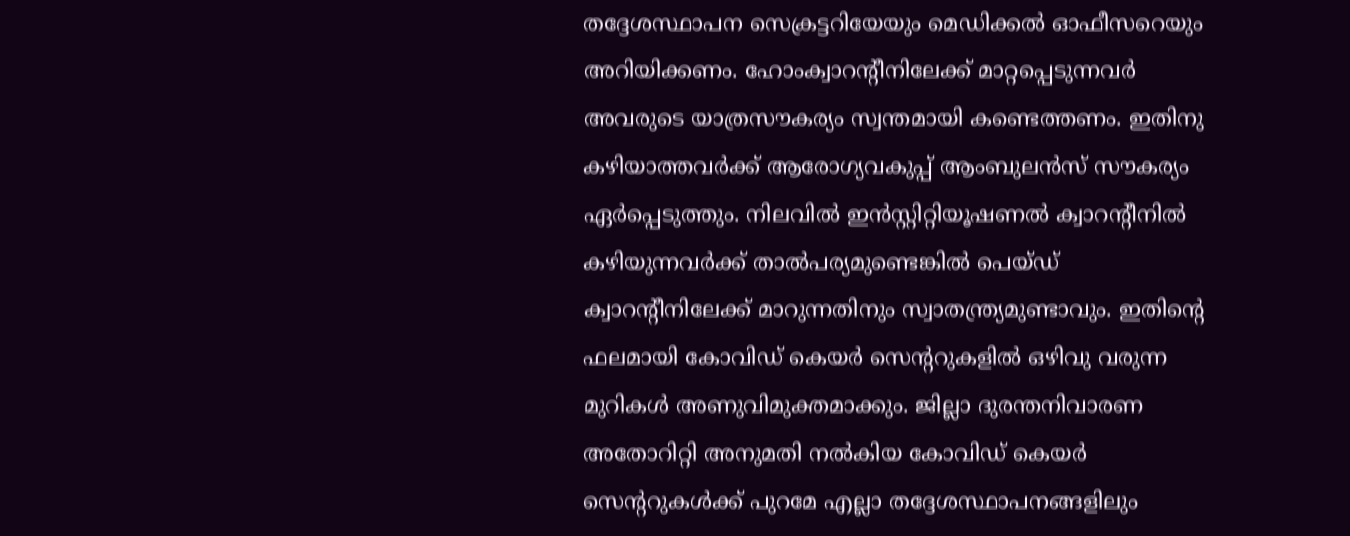തദ്ദേശസ്ഥാപന സെക്രട്ടറിയേയും മെഡിക്കല്‍ ഓഫീസറെയും അറിയിക്കണം. ഹോംക്വാറന്റീനിലേക്ക് മാറ്റപ്പെടുന്നവര്‍ അവരുടെ യാത്രസൗകര്യം സ്വന്തമായി കണ്ടെത്തണം. ഇതിനു കഴിയാത്തവര്‍ക്ക് ആരോഗ്യവകുപ്പ് ആംബുലന്‍സ് സൗകര്യം ഏര്‍പ്പെടുത്തും. നിലവില്‍ ഇന്‍സ്റ്റിറ്റിയൂഷണല്‍ ക്വാറന്റീനില്‍ കഴിയുന്നവര്‍ക്ക് താല്‍പര്യമുണ്ടെങ്കില്‍ പെയ്ഡ് ക്വാറന്റീനിലേക്ക് മാറുന്നതിനും സ്വാതന്ത്ര്യമുണ്ടാവും. ഇതിന്റെ ഫലമായി കോവിഡ് കെയര്‍ സെന്ററുകളില്‍ ഒഴിവു വരുന്ന മുറികള്‍ അണുവിമുക്തമാക്കും. ജില്ലാ ദുരന്തനിവാരണ അതോറിറ്റി അനുമതി നല്‍കിയ കോവിഡ് കെയര്‍ സെന്ററുകള്‍ക്ക് പുറമേ എല്ലാ തദ്ദേശസ്ഥാപനങ്ങളിലും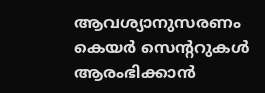ആവശ്യാനുസരണം കെയര്‍ സെന്ററുകള്‍ ആരംഭിക്കാന്‍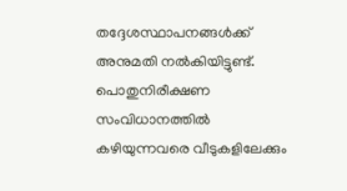തദ്ദേശസ്ഥാപനങ്ങള്‍ക്ക് അനുമതി നല്‍കിയിട്ടുണ്ട്. പൊതുനിരീക്ഷണ സംവിധാനത്തില്‍ കഴിയുന്നവരെ വീടുകളിലേക്കും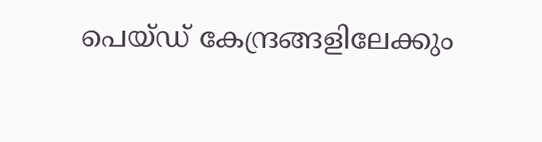പെയ്ഡ് കേന്ദ്രങ്ങളിലേക്കും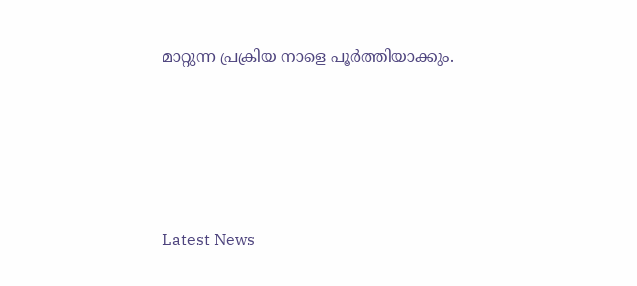മാറ്റുന്ന പ്രക്രിയ നാളെ പൂര്‍ത്തിയാക്കും.





Latest News